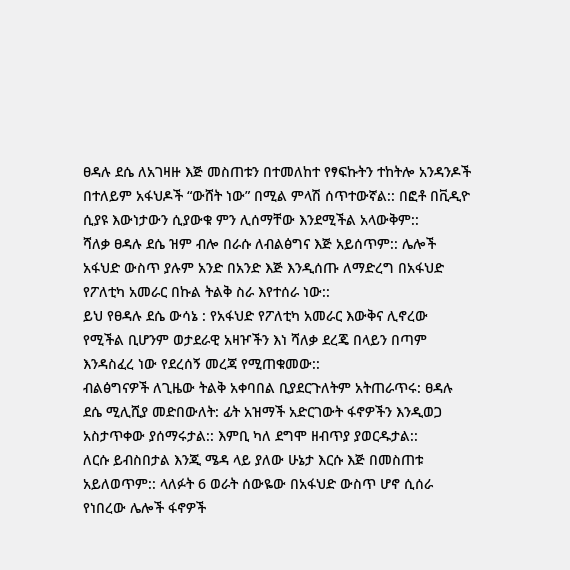ፀዳሉ ደሴ ለአገዛዙ እጅ መስጠቱን በተመለከተ የፃፍኩትን ተከትሎ አንዳንዶች በተለይም አፋህዶች “ውሸት ነው” በሚል ምላሽ ሰጥተውኛል:: በፎቶ በቪዲዮ ሲያዩ እውነታውን ሲያውቁ ምን ሊሰማቸው እንደሚችል አላውቅም::
ሻለቃ ፀዳሉ ደሴ ዝም ብሎ በራሱ ለብልፅግና እጅ አይሰጥም:: ሌሎች አፋህድ ውስጥ ያሉም አንድ በአንድ እጅ እንዲሰጡ ለማድረግ በአፋህድ የፖለቲካ አመራር በኩል ትልቅ ስራ እየተሰራ ነው::
ይህ የፀዳሉ ደሴ ውሳኔ : የአፋህድ የፖለቲካ አመራር እውቅና ሊኖረው የሚችል ቢሆንም ወታደራዊ አዛዦችን እነ ሻለቃ ደረጄ በላይን በጣም እንዳስፈረ ነው የደረሰኝ መረጃ የሚጠቁመው::
ብልፅግናዎች ለጊዜው ትልቅ አቀባበል ቢያደርጉለትም አትጠራጥሩ: ፀዳሉ ደሴ ሚሊሺያ መድበውለት: ፊት አዝማች አድርገውት ፋኖዎችን እንዲወጋ አስታጥቀው ያሰማሩታል:: እምቢ ካለ ደግሞ ዘብጥያ ያወርዱታል::
ለርሱ ይብስበታል እንጂ ሜዳ ላይ ያለው ሁኔታ እርሱ እጅ በመስጠቱ አይለወጥም:: ላለፉት 6 ወራት ሰውዬው በአፋህድ ውስጥ ሆኖ ሲሰራ የነበረው ሌሎች ፋኖዎች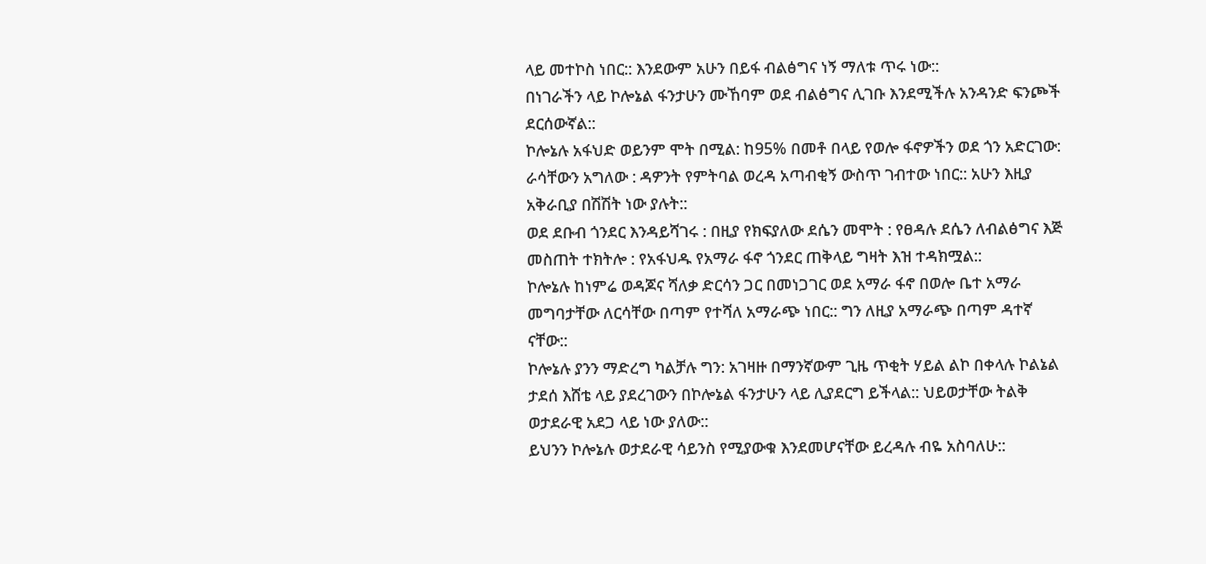ላይ መተኮስ ነበር:: እንደውም አሁን በይፋ ብልፅግና ነኝ ማለቱ ጥሩ ነው::
በነገራችን ላይ ኮሎኔል ፋንታሁን ሙኸባም ወደ ብልፅግና ሊገቡ እንደሚችሉ አንዳንድ ፍንጮች ደርሰውኛል::
ኮሎኔሉ አፋህድ ወይንም ሞት በሚል: ከ95% በመቶ በላይ የወሎ ፋኖዎችን ወደ ጎን አድርገው: ራሳቸውን አግለው : ዳዎንት የምትባል ወረዳ አጣብቂኝ ውስጥ ገብተው ነበር:: አሁን እዚያ አቅራቢያ በሽሽት ነው ያሉት::
ወደ ደቡብ ጎንደር እንዳይሻገሩ : በዚያ የክፍያለው ደሴን መሞት : የፀዳሉ ደሴን ለብልፅግና እጅ መስጠት ተክትሎ : የአፋህዱ የአማራ ፋኖ ጎንደር ጠቅላይ ግዛት እዝ ተዳክሟል::
ኮሎኔሉ ከነምሬ ወዳጆና ሻለቃ ድርሳን ጋር በመነጋገር ወደ አማራ ፋኖ በወሎ ቤተ አማራ መግባታቸው ለርሳቸው በጣም የተሻለ አማራጭ ነበር:: ግን ለዚያ አማራጭ በጣም ዳተኛ ናቸው::
ኮሎኔሉ ያንን ማድረግ ካልቻሉ ግን: አገዛዙ በማንኛውም ጊዜ ጥቂት ሃይል ልኮ በቀላሉ ኮልኔል ታደሰ እሸቴ ላይ ያደረገውን በኮሎኔል ፋንታሁን ላይ ሊያደርግ ይችላል:: ህይወታቸው ትልቅ ወታደራዊ አደጋ ላይ ነው ያለው::
ይህንን ኮሎኔሉ ወታደራዊ ሳይንስ የሚያውቁ እንደመሆናቸው ይረዳሉ ብዬ አስባለሁ::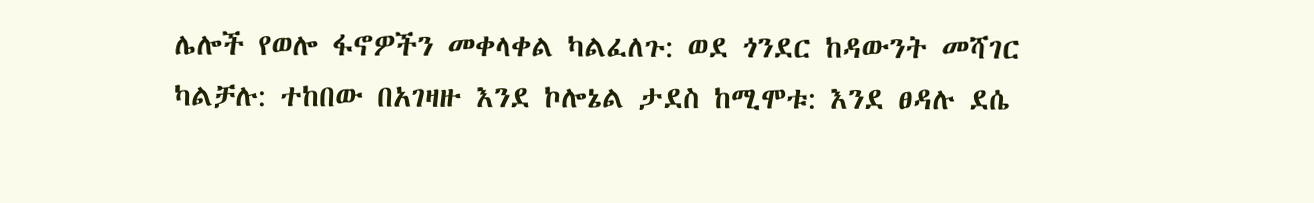ሌሎች የወሎ ፋኖዎችን መቀላቀል ካልፈለጉ: ወደ ጎንደር ከዳውንት መሻገር ካልቻሉ: ተከበው በአገዛዙ እንደ ኮሎኔል ታደስ ከሚሞቱ: እንደ ፀዳሉ ደሴ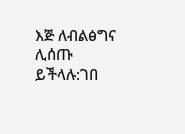እጅ ለብልፅግና ሊሰጡ ይችላሉ:ገበ